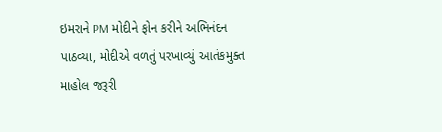ઇમરાને PM મોદીને ફોન કરીને અભિનંદન પાઠવ્યા, મોદીએ વળતું પરખાવ્યું આતંકમુક્ત માહોલ જરૂરી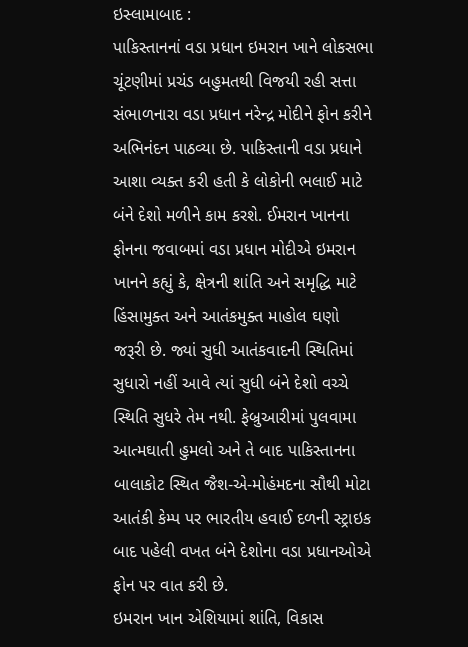ઇસ્લામાબાદ :
પાકિસ્તાનનાં વડા પ્રધાન ઇમરાન ખાને લોકસભા ચૂંટણીમાં પ્રચંડ બહુમતથી વિજયી રહી સત્તા સંભાળનારા વડા પ્રધાન નરેન્દ્ર મોદીને ફોન કરીને અભિનંદન પાઠવ્યા છે. પાકિસ્તાની વડા પ્રધાને આશા વ્યક્ત કરી હતી કે લોકોની ભલાઈ માટે બંને દેશો મળીને કામ કરશે. ઈમરાન ખાનના ફોનના જવાબમાં વડા પ્રધાન મોદીએ ઇમરાન ખાનને કહ્યું કે, ક્ષેત્રની શાંતિ અને સમૃદ્ધિ માટે હિંસામુક્ત અને આતંકમુક્ત માહોલ ઘણો જરૂરી છે. જ્યાં સુધી આતંકવાદની સ્થિતિમાં સુધારો નહીં આવે ત્યાં સુધી બંને દેશો વચ્ચે સ્થિતિ સુધરે તેમ નથી. ફેબ્રુઆરીમાં પુલવામા આત્મઘાતી હુમલો અને તે બાદ પાકિસ્તાનના બાલાકોટ સ્થિત જૈશ-એ-મોહંમદના સૌથી મોટા આતંકી કેમ્પ પર ભારતીય હવાઈ દળની સ્ટ્રાઇક બાદ પહેલી વખત બંને દેશોના વડા પ્રધાનઓએ ફોન પર વાત કરી છે.
ઇમરાન ખાન એશિયામાં શાંતિ, વિકાસ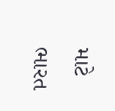માટે ભારત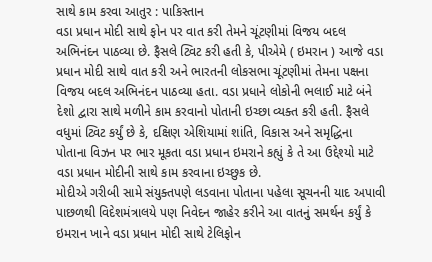સાથે કામ કરવા આતુર : પાકિસ્તાન
વડા પ્રધાન મોદી સાથે ફોન પર વાત કરી તેમને ચૂંટણીમાં વિજય બદલ અભિનંદન પાઠવ્યા છે. ફૈસલે ટ્વિટ કરી હતી કે, પીએમે ( ઇમરાન ) આજે વડા પ્રધાન મોદી સાથે વાત કરી અને ભારતની લોકસભા ચૂંટણીમાં તેમના પક્ષના વિજય બદલ અભિનંદન પાઠવ્યા હતા. વડા પ્રધાને લોકોની ભલાઈ માટે બંને દેશો દ્વારા સાથે મળીને કામ કરવાનો પોતાની ઇચ્છા વ્યક્ત કરી હતી. ફૈસલે વધુમાં ટ્વિટ કર્યું છે કે, દક્ષિણ એશિયામાં શાંતિ, વિકાસ અને સમૃદ્ધિના પોતાના વિઝન પર ભાર મૂકતા વડા પ્રધાન ઇમરાને કહ્યું કે તે આ ઉદ્દેશ્યો માટે વડા પ્રધાન મોદીની સાથે કામ કરવાના ઇચ્છુક છે.
મોદીએ ગરીબી સામે સંયુક્તપણે લડવાના પોતાના પહેલા સૂચનની યાદ અપાવી
પાછળથી વિદેશમંત્રાલયે પણ નિવેદન જાહેર કરીને આ વાતનું સમર્થન કર્યું કે ઇમરાન ખાને વડા પ્રધાન મોદી સાથે ટેલિફોન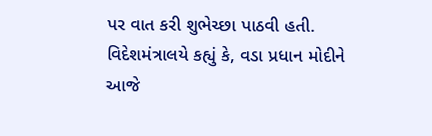પર વાત કરી શુભેચ્છા પાઠવી હતી. વિદેશમંત્રાલયે કહ્યું કે, વડા પ્રધાન મોદીને આજે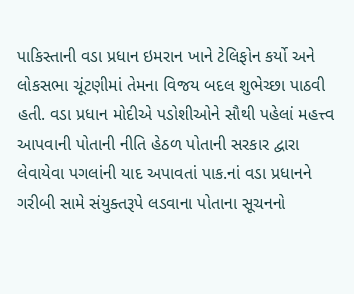પાકિસ્તાની વડા પ્રધાન ઇમરાન ખાને ટેલિફોન કર્યો અને લોકસભા ચૂંટણીમાં તેમના વિજય બદલ શુભેચ્છા પાઠવી હતી. વડા પ્રધાન મોદીએ પડોશીઓને સૌથી પહેલાં મહત્ત્વ આપવાની પોતાની નીતિ હેઠળ પોતાની સરકાર દ્વારા લેવાયેવા પગલાંની યાદ અપાવતાં પાક.નાં વડા પ્રધાનને ગરીબી સામે સંયુક્તરૂપે લડવાના પોતાના સૂચનનો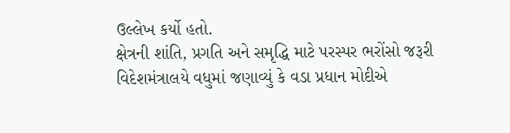ઉલ્લેખ કર્યો હતો.
ક્ષેત્રની શાંતિ, પ્રગતિ અને સમૃદ્ધિ માટે પરસ્પર ભરોંસો જરૂરી
વિદેશમંત્રાલયે વધુમાં જણાવ્યું કે વડા પ્રધાન મોદીએ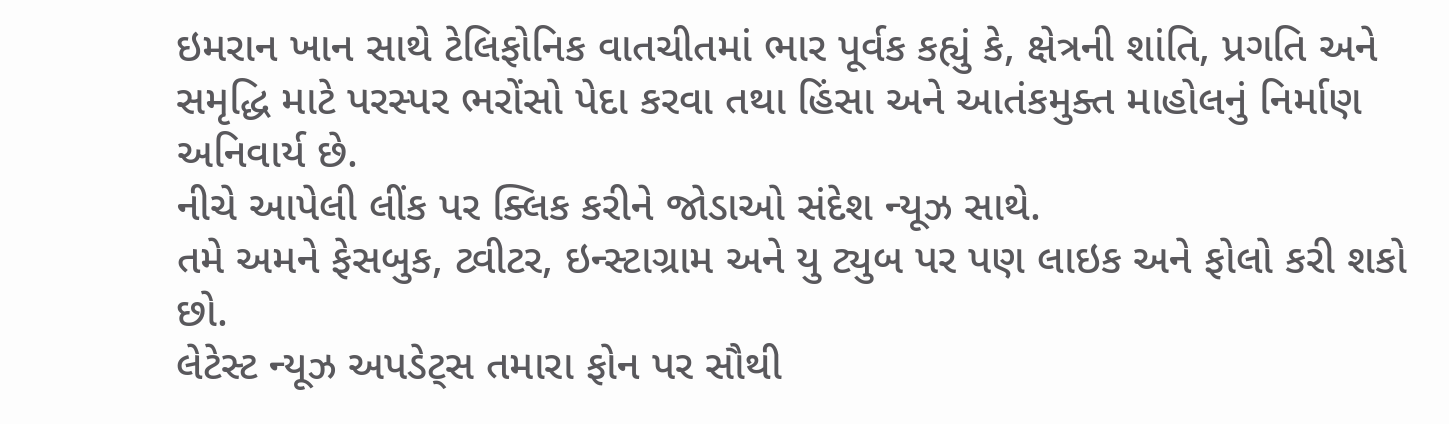ઇમરાન ખાન સાથે ટેલિફોનિક વાતચીતમાં ભાર પૂર્વક કહ્યું કે, ક્ષેત્રની શાંતિ, પ્રગતિ અને સમૃદ્ધિ માટે પરસ્પર ભરોંસો પેદા કરવા તથા હિંસા અને આતંકમુક્ત માહોલનું નિર્માણ અનિવાર્ય છે.
નીચે આપેલી લીંક પર ક્લિક કરીને જોડાઓ સંદેશ ન્યૂઝ સાથે.
તમે અમને ફેસબુક, ટ્વીટર, ઇન્સ્ટાગ્રામ અને યુ ટ્યુબ પર પણ લાઇક અને ફોલો કરી શકો છો.
લેટેસ્ટ ન્યૂઝ અપડેટ્સ તમારા ફોન પર સૌથી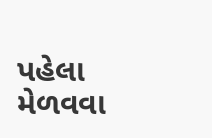પહેલા મેળવવા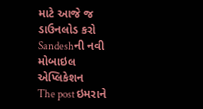માટે આજે જ ડાઉનલોડ કરો Sandeshની નવી મોબાઇલ એપ્લિકેશન
The post ઇમરાને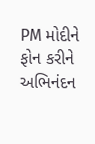PM મોદીને ફોન કરીને અભિનંદન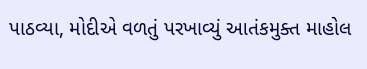પાઠવ્યા, મોદીએ વળતું પરખાવ્યું આતંકમુક્ત માહોલ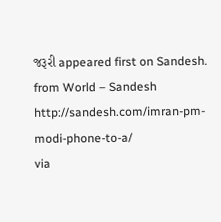જરૂરી appeared first on Sandesh.
from World – Sandesh http://sandesh.com/imran-pm-modi-phone-to-a/
via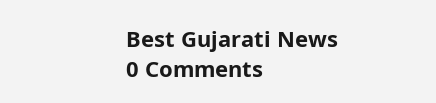Best Gujarati News
0 Comments